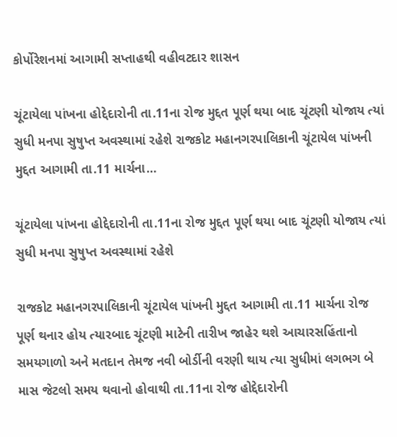કોર્પોરેશનમાં આગામી સપ્તાહથી વહીવટદાર શાસન

ચૂંટાયેલા પાંખના હોદ્દેદારોની તા.11ના રોજ મુદ્દત પૂર્ણ થયા બાદ ચૂંટણી યોજાય ત્યાં સુધી મનપા સુષુપ્ત અવસ્થામાં રહેશે રાજકોટ મહાનગરપાલિકાની ચૂંટાયેલ પાંખની મુદ્દત આગામી તા.11 માર્ચના…

ચૂંટાયેલા પાંખના હોદ્દેદારોની તા.11ના રોજ મુદ્દત પૂર્ણ થયા બાદ ચૂંટણી યોજાય ત્યાં સુધી મનપા સુષુપ્ત અવસ્થામાં રહેશે

રાજકોટ મહાનગરપાલિકાની ચૂંટાયેલ પાંખની મુદ્દત આગામી તા.11 માર્ચના રોજ પૂર્ણ થનાર હોય ત્યારબાદ ચૂંટણી માટેની તારીખ જાહેર થશે આચારસહિંતાનો સમયગાળો અને મતદાન તેમજ નવી બોર્ડીની વરણી થાય ત્યા સુધીમાં લગભગ બે માસ જેટલો સમય થવાનો હોવાથી તા.11ના રોજ હોદ્દેદારોની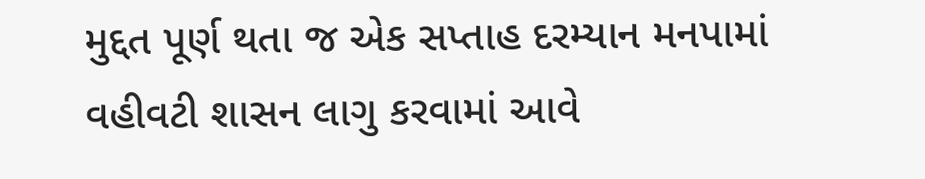મુદ્દત પૂર્ણ થતા જ એક સપ્તાહ દરમ્યાન મનપામાં વહીવટી શાસન લાગુ કરવામાં આવે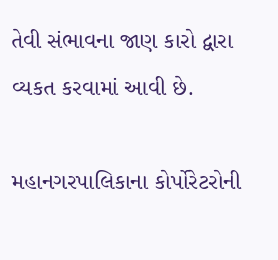તેવી સંભાવના જાણ કારો દ્વારા વ્યકત કરવામાં આવી છે.

મહાનગરપાલિકાના કોર્પોરેટરોની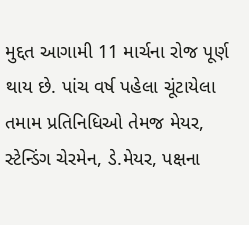મુદ્દત આગામી 11 માર્ચના રોજ પૂર્ણ થાય છે. પાંચ વર્ષ પહેલા ચૂંટાયેલા તમામ પ્રતિનિધિઓ તેમજ મેયર, સ્ટેન્ડિંગ ચેરમેન, ડે.મેયર, પક્ષના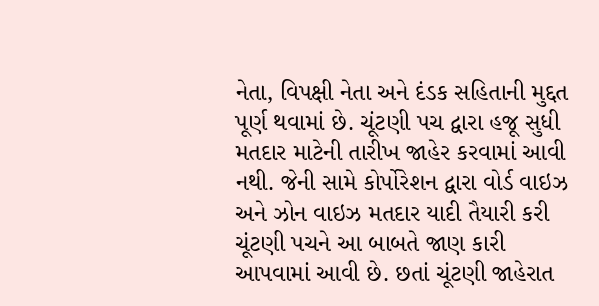નેતા, વિપક્ષી નેતા અને દંડક સહિતાની મુદ્દત પૂર્ણ થવામાં છે. ચૂંટણી પચ દ્વારા હજૂ સુધી મતદાર માટેની તારીખ જાહેર કરવામાં આવી નથી. જેની સામે કોર્પોરેશન દ્વારા વોર્ડ વાઇઝ અને ઝોન વાઇઝ મતદાર યાદી તૈયારી કરી ચૂંટણી પચને આ બાબતે જાણ કારી આપવામાં આવી છે. છતાં ચૂંટણી જાહેરાત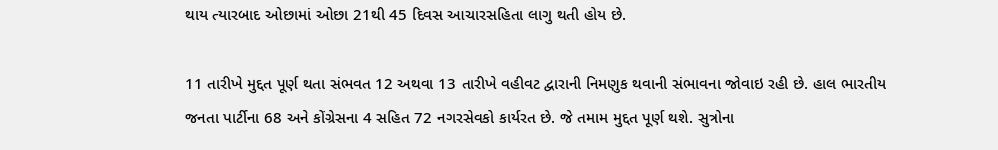થાય ત્યારબાદ ઓછામાં ઓછા 21થી 45 દિવસ આચારસહિતા લાગુ થતી હોય છે.

11 તારીખે મુદ્દત પૂર્ણ થતા સંભવત 12 અથવા 13 તારીખે વહીવટ દ્વારાની નિમણુક થવાની સંભાવના જોવાઇ રહી છે. હાલ ભારતીય જનતા પાર્ટીના 68 અને કોંગ્રેસના 4 સહિત 72 નગરસેવકો કાર્યરત છે. જે તમામ મુદ્દત પૂર્ણ થશે. સુત્રોના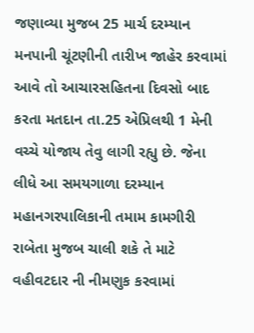જણાવ્યા મુજબ 25 માર્ચ દરમ્યાન મનપાની ચૂંટણીની તારીખ જાહેર કરવામાં આવે તો આચારસહિતના દિવસો બાદ કરતા મતદાન તા.25 એપ્રિલથી 1 મેની વચ્ચે યોજાય તેવુ લાગી રહ્યુ છે. જેના લીધે આ સમયગાળા દરમ્યાન મહાનગરપાલિકાની તમામ કામગીરી રાબેતા મુજબ ચાલી શકે તે માટે વહીવટદાર ની નીમણુક કરવામાં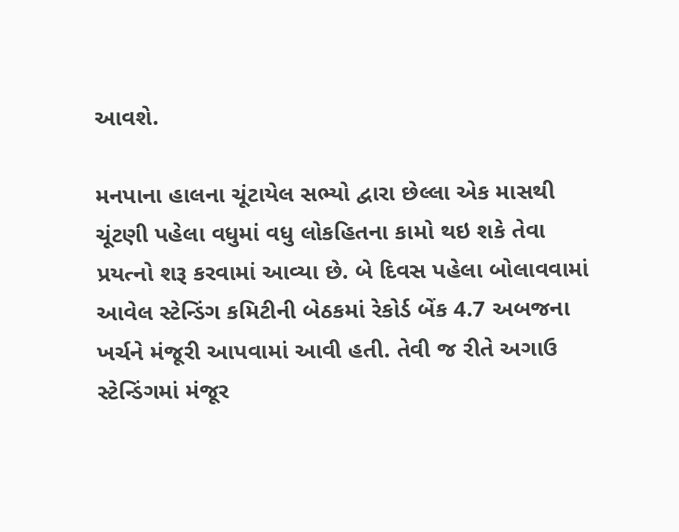આવશે.

મનપાના હાલના ચૂંટાયેલ સભ્યો દ્વારા છેલ્લા એક માસથી ચૂંટણી પહેલા વધુમાં વધુ લોકહિતના કામો થઇ શકે તેવા પ્રયત્નો શરૂ કરવામાં આવ્યા છે. બે દિવસ પહેલા બોલાવવામાં આવેલ સ્ટેન્ડિંગ કમિટીની બેઠકમાં રેકોર્ડ બેંક 4.7 અબજના ખર્ચને મંજૂરી આપવામાં આવી હતી. તેવી જ રીતે અગાઉ સ્ટેન્ડિંગમાં મંજૂર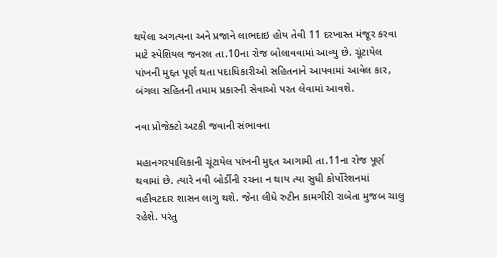થયેલા અગત્યના અને પ્રજાને લાભદાઇ હોય તેવી 11 દરખાસ્ત મંજૂર કરવા માટે સ્પેશિયલ જનરલ તા.10ના રોજ બોલાવવામાં આવ્યુ છે. ચૂંટાયેલ પાંખની મુદ્દત પૂર્ણ થતા પદાધિકારીઓ સહિતનાને આપવામાં આવેલ કાર, બંગલા સહિતની તમામ પ્રકારની સેવાઓ પરત લેવામાં આવશે.

નવા પ્રોજેક્ટો અટકી જવાની સંભાવના

મહાનગરપાલિકાની ચૂંટાયેલ પાંખની મુદ્દત આગામી તા.11ના રોજ પૂર્ણ થવામાં છે. ત્યારે નવી બોર્ડીની રચના ન થાય ત્યા સુધી કોર્પોરેશનમાં વહીવટદાર શાસન લાગુ થશે. જેના લીધે રુટીન કામગીરી રાબેતા મુજબ ચાલુ રહેશે. પરંતુ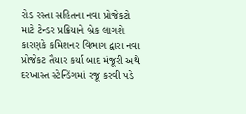રોડ રસ્તા સહિતના નવા પ્રોજેકટો માટે ટેન્ડર પ્રક્રિયાને બ્રેક લાગશે કારણકે કમિશનર વિભાગ દ્વારા નવા પ્રોજેકટ તૈયાર કર્યા બાદ મંજૂરી અથે દરખાસ્ત સ્ટેન્ડિંગમાં રજૂ કરવી પડે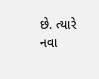છે. ત્યારે નવા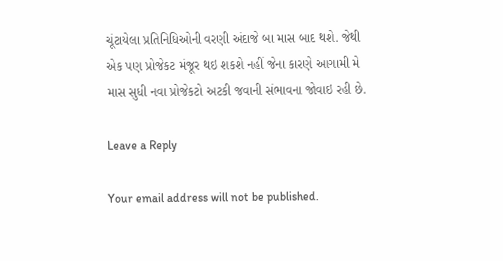ચૂંટાયેલા પ્રતિનિધિઓની વરણી અંદાજે બા માસ બાદ થશે. જેથી એક પણ પ્રોજેકટ મંજૂર થઇ શકશે નહીં જેના કારણે આગામી મે માસ સુધી નવા પ્રોજેકટો અટકી જવાની સંભાવના જોવાઇ રહી છે.

Leave a Reply

Your email address will not be published.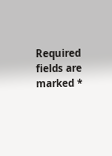Required fields are marked *